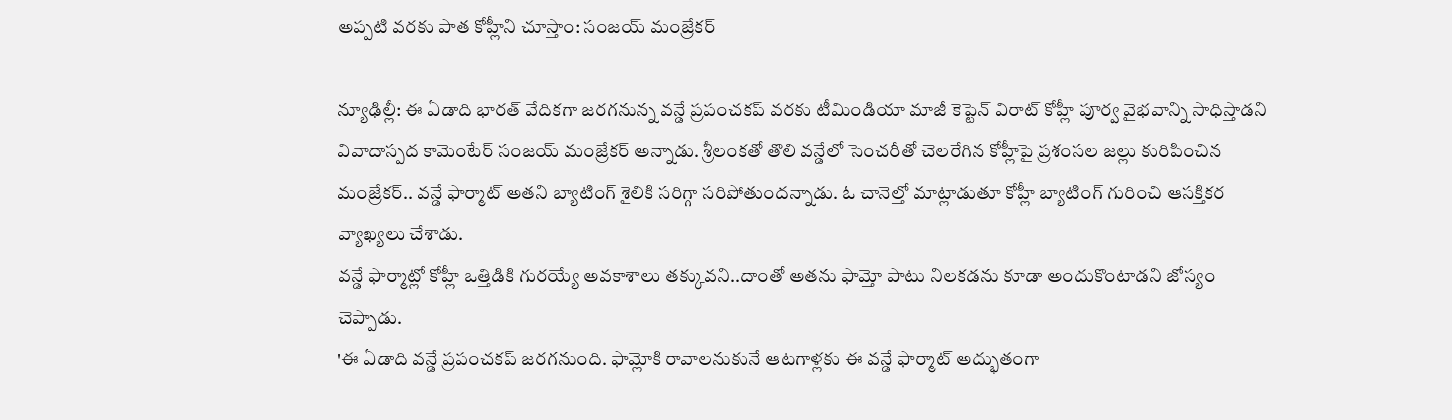అప్పటి వరకు పాత కోహ్లీని చూస్తాం: సంజయ్ మంజ్రేకర్

న్యూఢిల్లీ: ఈ ఏడాది భారత్ వేదికగా జరగనున్న వన్డే ప్రపంచకప్ వరకు టీమిండియా మాజీ కెప్టెన్ విరాట్ కోహ్లీ పూర్వ వైభవాన్ని సాధిస్తాడని వివాదాస్పద కామెంటేర్ సంజయ్ మంజ్రేకర్ అన్నాడు. శ్రీలంకతో తొలి వన్డేలో సెంచరీతో చెలరేగిన కోహ్లీపై ప్రశంసల జల్లు కురిపించిన మంజ్రేకర్.. వన్డే ఫార్మాట్ అతని బ్యాటింగ్ శైలికి సరిగ్గా సరిపోతుందన్నాడు. ఓ చానెల్తో మాట్లాడుతూ కోహ్లీ బ్యాటింగ్ గురించి ఆసక్తికర వ్యాఖ్యలు చేశాడు.
వన్డే ఫార్మాట్లో కోహ్లీ ఒత్తిడికి గురయ్యే అవకాశాలు తక్కువని..దాంతో అతను ఫామ్తో పాటు నిలకడను కూడా అందుకొంటాడని జోస్యం చెప్పాడు.
'ఈ ఏడాది వన్డే ప్రపంచకప్ జరగనుంది. ఫామ్లోకి రావాలనుకునే ఆటగాళ్లకు ఈ వన్డే ఫార్మాట్ అద్భుతంగా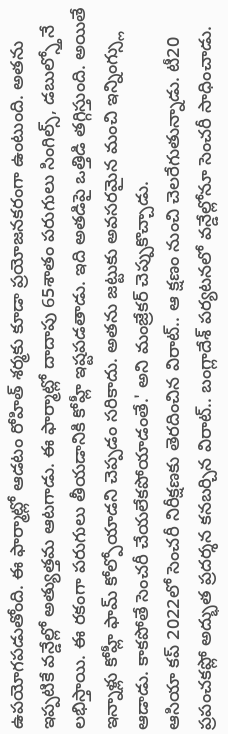ఉపయోగపడుతోంది. ఈ ఫార్మాట్లో ఆడటం రోహిత్ శర్మకు కూడా ప్రయోజనకరంగా ఉంటుంది. అతను ఇప్పటికే వన్డేల్లో అత్యుత్తమ ఆటగాడు. ఈ ఫార్మాట్లో దాదాపు 65శాతం పరుగులు సింగిల్స్, డబుల్స్తోనే లభిస్తాయి. ఈ రకంగా పరుగులు తీయడానికి కోహ్లీ ఇష్టపడతాడు. ఇది అతడిపై ఒత్తిడి తగ్గిస్తుంది. అయితే ఇన్నాళ్లు కోహ్లీ ఫామ్ కోల్పోయాడని చెప్పడం సరికాదు. అతను జట్టుకు అవసరమైన మంచి ఇన్నింగ్స్లు ఆడాడు. కాకపోతే సెంచరీ చేయలేకపోయాడంతే.' అని మంజ్రేకర్ చెప్పుకొచ్చాడు.
ఆసియా కప్ 2022లో సెంచరీ నిరీక్షణకు తెరదించిన విరాట్.. ఆ క్షణం నుంచి చెలరేగుతున్నాడు. టీ20 ప్రపంచకప్లో అద్భుత ప్రదర్శన కనబర్చిన విరాట్.. బంగ్లాదేశ్ పర్యటనలో వన్డేల్లోనూ సెంచరీ సాధించాడు.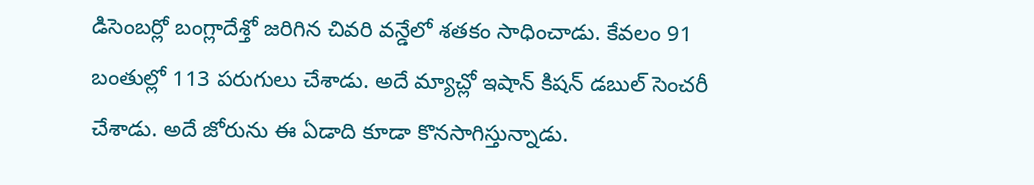డిసెంబర్లో బంగ్లాదేశ్తో జరిగిన చివరి వన్డేలో శతకం సాధించాడు. కేవలం 91 బంతుల్లో 113 పరుగులు చేశాడు. అదే మ్యాచ్లో ఇషాన్ కిషన్ డబుల్ సెంచరీ చేశాడు. అదే జోరును ఈ ఏడాది కూడా కొనసాగిస్తున్నాడు.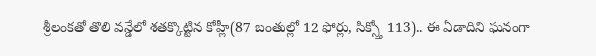శ్రీలంకతో తొలి వన్డేలో శతక్కొట్టిన కోహ్లీ(87 బంతుల్లో 12 ఫోర్లు, సిక్స్తో 113).. ఈ ఏడాదిని ఘనంగా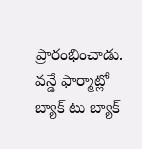ప్రారంభించాడు. వన్డే ఫార్మాట్లో బ్యాక్ టు బ్యాక్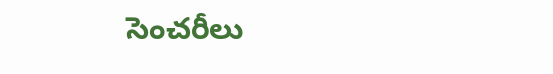సెంచరీలు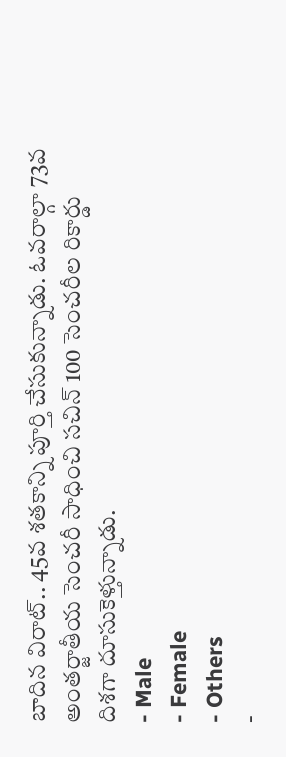బాదిన విరాట్.. 45వ శతకాన్ని పూర్తి చేసుకున్నాడు. ఓవరాల్గా 73వ అంతర్జాతీయ సెంచరీ సాధించి సచిన్ 100 సెంచరీల రికార్డు దిశగా దూసుకెళ్తున్నాడు.
- Male
- Female
- Others
-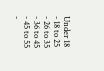Under 18
- 18 to 25
- 26 to 35
- 36 to 45
- 45 to 55
-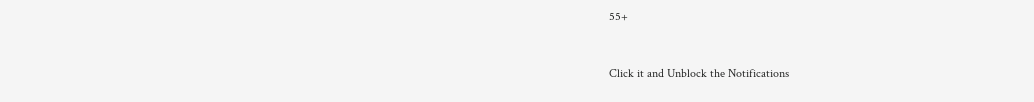55+


Click it and Unblock the Notifications